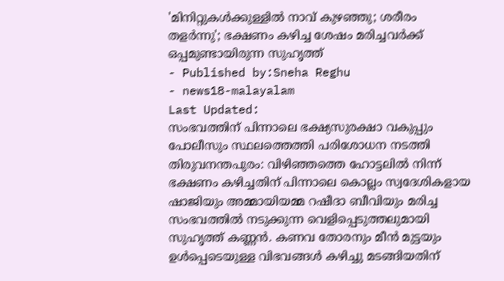'മിനിറ്റുകൾക്കുള്ളിൽ നാവ് കുഴഞ്ഞു; ശരീരം തളർന്നു'; ഭക്ഷണം കഴിച്ച ശേഷം മരിച്ചവർക്ക് ഒപ്പമുണ്ടായിരുന്ന സുഹൃത്ത്
- Published by:Sneha Reghu
- news18-malayalam
Last Updated:
സംഭവത്തിന് പിന്നാലെ ഭക്ഷ്യസുരക്ഷാ വകുപ്പും പോലീസും സ്ഥലത്തെത്തി പരിശോധന നടത്തി
തിരുവനന്തപുരം: വിഴിഞ്ഞത്തെ ഹോട്ടലിൽ നിന്ന് ഭക്ഷണം കഴിച്ചതിന് പിന്നാലെ കൊല്ലം സ്വദേശികളായ ഷാജിയും അമ്മായിയമ്മ റഷീദാ ബീവിയും മരിച്ച സംഭവത്തിൽ നടുക്കുന്ന വെളിപ്പെടുത്തലുമായി സുഹൃത്ത് കണ്ണൻ. കണവ തോരനും മീൻ മുട്ടയും ഉൾപ്പെടെയുള്ള വിഭവങ്ങൾ കഴിച്ചു മടങ്ങിയതിന്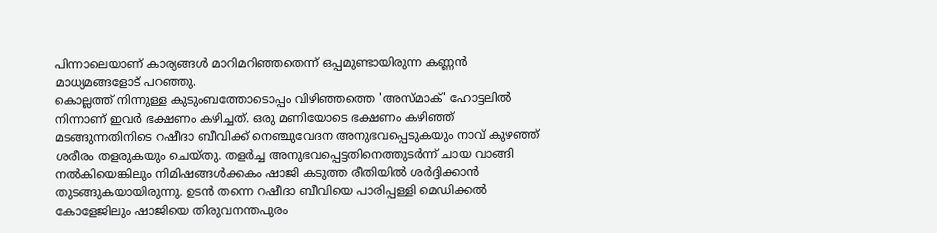പിന്നാലെയാണ് കാര്യങ്ങൾ മാറിമറിഞ്ഞതെന്ന് ഒപ്പമുണ്ടായിരുന്ന കണ്ണൻ മാധ്യമങ്ങളോട് പറഞ്ഞു.
കൊല്ലത്ത് നിന്നുള്ള കുടുംബത്തോടൊപ്പം വിഴിഞ്ഞത്തെ 'അസ്മാക്' ഹോട്ടലിൽ നിന്നാണ് ഇവർ ഭക്ഷണം കഴിച്ചത്. ഒരു മണിയോടെ ഭക്ഷണം കഴിഞ്ഞ് മടങ്ങുന്നതിനിടെ റഷീദാ ബീവിക്ക് നെഞ്ചുവേദന അനുഭവപ്പെടുകയും നാവ് കുഴഞ്ഞ് ശരീരം തളരുകയും ചെയ്തു. തളർച്ച അനുഭവപ്പെട്ടതിനെത്തുടർന്ന് ചായ വാങ്ങി നൽകിയെങ്കിലും നിമിഷങ്ങൾക്കകം ഷാജി കടുത്ത രീതിയിൽ ശർദ്ദിക്കാൻ തുടങ്ങുകയായിരുന്നു. ഉടൻ തന്നെ റഷീദാ ബീവിയെ പാരിപ്പള്ളി മെഡിക്കൽ കോളേജിലും ഷാജിയെ തിരുവനന്തപുരം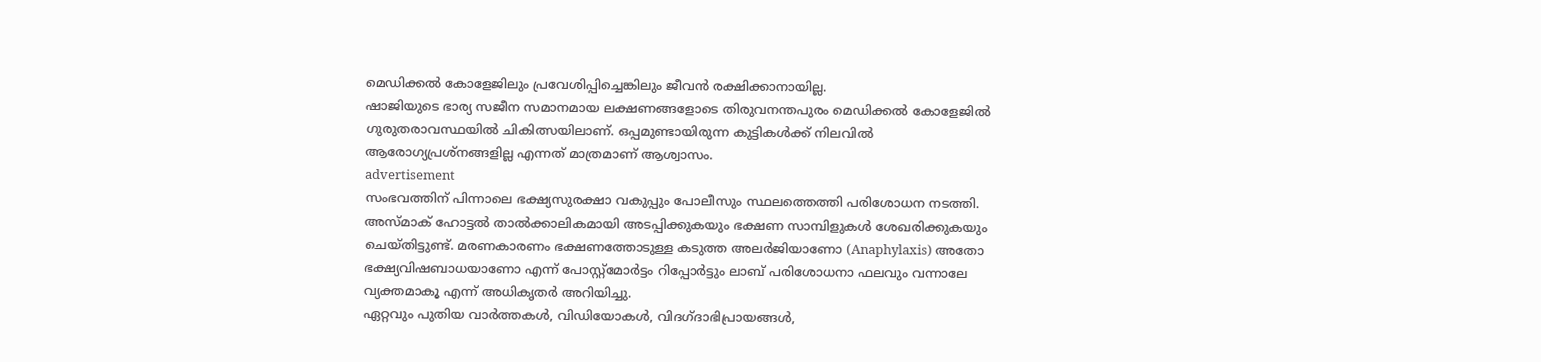മെഡിക്കൽ കോളേജിലും പ്രവേശിപ്പിച്ചെങ്കിലും ജീവൻ രക്ഷിക്കാനായില്ല.
ഷാജിയുടെ ഭാര്യ സജീന സമാനമായ ലക്ഷണങ്ങളോടെ തിരുവനന്തപുരം മെഡിക്കൽ കോളേജിൽ ഗുരുതരാവസ്ഥയിൽ ചികിത്സയിലാണ്. ഒപ്പമുണ്ടായിരുന്ന കുട്ടികൾക്ക് നിലവിൽ ആരോഗ്യപ്രശ്നങ്ങളില്ല എന്നത് മാത്രമാണ് ആശ്വാസം.
advertisement
സംഭവത്തിന് പിന്നാലെ ഭക്ഷ്യസുരക്ഷാ വകുപ്പും പോലീസും സ്ഥലത്തെത്തി പരിശോധന നടത്തി. അസ്മാക് ഹോട്ടൽ താൽക്കാലികമായി അടപ്പിക്കുകയും ഭക്ഷണ സാമ്പിളുകൾ ശേഖരിക്കുകയും ചെയ്തിട്ടുണ്ട്. മരണകാരണം ഭക്ഷണത്തോടുള്ള കടുത്ത അലർജിയാണോ (Anaphylaxis) അതോ ഭക്ഷ്യവിഷബാധയാണോ എന്ന് പോസ്റ്റ്മോർട്ടം റിപ്പോർട്ടും ലാബ് പരിശോധനാ ഫലവും വന്നാലേ വ്യക്തമാകൂ എന്ന് അധികൃതർ അറിയിച്ചു.
ഏറ്റവും പുതിയ വാർത്തകൾ, വിഡിയോകൾ, വിദഗ്ദാഭിപ്രായങ്ങൾ,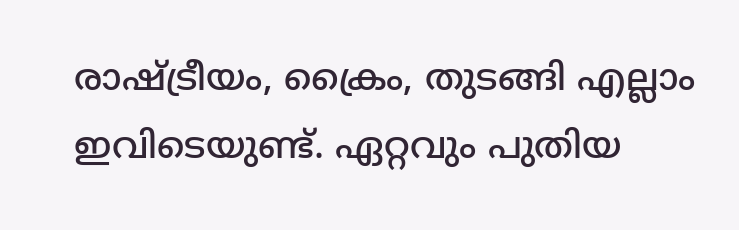രാഷ്ട്രീയം, ക്രൈം, തുടങ്ങി എല്ലാം ഇവിടെയുണ്ട്. ഏറ്റവും പുതിയ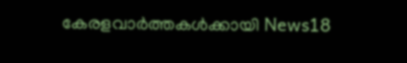കേരളവാർത്തകൾക്കായി News18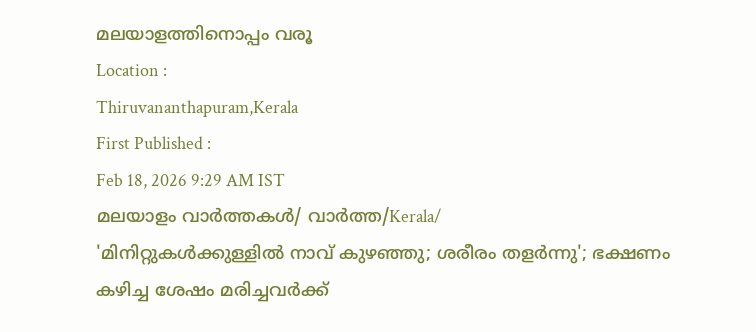മലയാളത്തിനൊപ്പം വരൂ
Location :
Thiruvananthapuram,Kerala
First Published :
Feb 18, 2026 9:29 AM IST
മലയാളം വാർത്തകൾ/ വാർത്ത/Kerala/
'മിനിറ്റുകൾക്കുള്ളിൽ നാവ് കുഴഞ്ഞു; ശരീരം തളർന്നു'; ഭക്ഷണം കഴിച്ച ശേഷം മരിച്ചവർക്ക്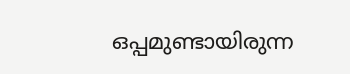ഒപ്പമുണ്ടായിരുന്ന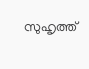സുഹൃത്ത്